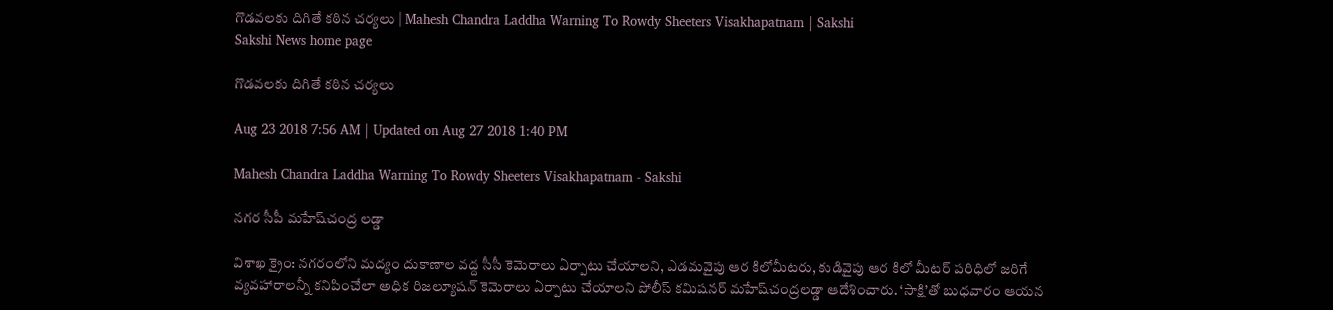గొడవలకు దిగితే కఠిన చర్యలు | Mahesh Chandra Laddha Warning To Rowdy Sheeters Visakhapatnam | Sakshi
Sakshi News home page

గొడవలకు దిగితే కఠిన చర్యలు

Aug 23 2018 7:56 AM | Updated on Aug 27 2018 1:40 PM

Mahesh Chandra Laddha Warning To Rowdy Sheeters Visakhapatnam - Sakshi

నగర సీపీ మహేష్‌చంద్ర లడ్డా

విశాఖ క్రైం: నగరంలోని మద్యం దుకాణాల వద్ద సీసీ కెమెరాలు ఏర్పాటు చేయాలని, ఎడమవైపు ఆర కిలోమీటరు, కుడివైపు ఆర కిలో మీటర్‌ పరిధిలో జరిగే వ్యవహారాలన్నీ కనిపించేలా అధిక రిజల్యూషన్‌ కెమెరాలు ఏర్పాటు చేయాలని పోలీస్‌ కమిషనర్‌ మహేష్‌చంద్రలడ్డా ఆదేశించారు. ‘సాక్షి’తో బుధవారం ఆయన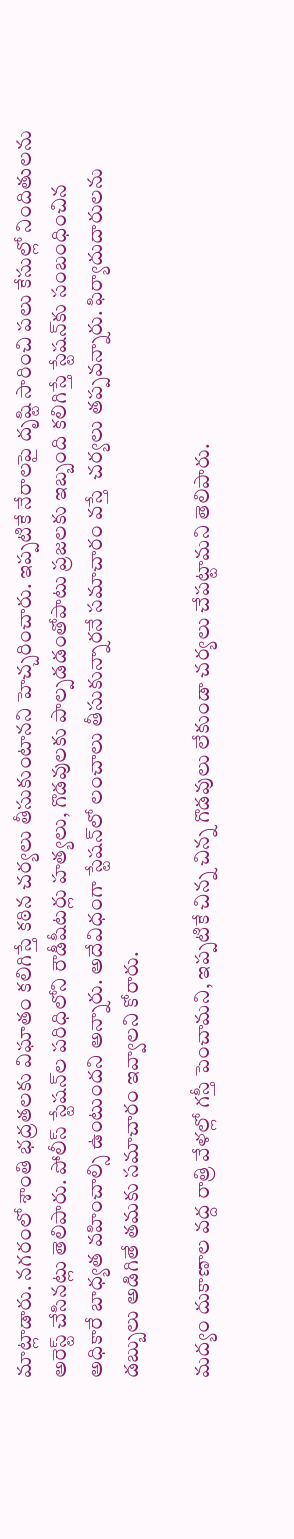మాట్లాడారు. నగరంలో శాంతి భద్రతలకు విఘాతం కలిగిస్తే కఠిన చర్యలు తీసుకుంటానని హెచ్చరించారు. ఇప్పటికే నేరాలపై దృష్టి సారించి పలు కేసుల్లో నిందితులను అరెస్ట్‌ చేసినట్లు తెలిపారు. పోలీస్‌ స్టేషన్‌ల పరిధిలోని రౌడీషీటర్లు హత్యలు, గొడవులకు పాల్పడడంతోపాటు ప్రజలకు ఇబ్బంది కలిగిస్తే స్టేషన్‌కు సంబంధించిన అధికారే బాధ్యత వహించాల్సి ఉంటుందని అన్నారు. అదేవిధంగా స్టేషన్‌లో లంచాలు తీసుకున్నారనే సమాచారం వస్తే  చర్యలు తప్పవన్నారు. ఫిర్యాదుదారులను డబ్బులు అడిగితే తమకు సమాచారం ఇవ్వాలని కోరారు.

మద్యం దుకాణాల వద్ద రాత్రి వేళల్లో గస్తీ పెంచామని, ఇప్పటికే చిన్న చిన్న గొడవులు లేకుండా చర్యలు చేపట్టామని తెలిపారు.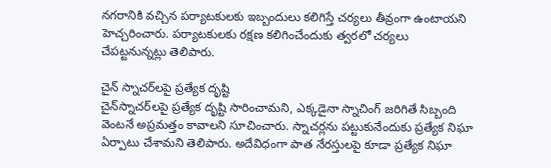నగరానికి వచ్చిన పర్యాటకులకు ఇబ్బందులు కలిగిస్తే చర్యలు తీవ్రంగా ఉంటాయని హెచ్చరించారు. పర్యాటకులకు రక్షణ కలిగించేందుకు త్వరలో చర్యలు చేపట్టనున్నట్లు తెలిపారు.

చైన్‌ స్నాచర్‌లపై ప్రత్యేక దృష్టి
చైన్‌స్నాచర్‌లపై ప్రత్యేక దృష్టి సారించామని, ఎక్కడైనా స్నాచింగ్‌ జరిగితే సిబ్బంది వెంటనే అప్రమత్తం కావాలని సూచించారు. స్నాచర్లను పట్టుకునేందుకు ప్రత్యేక నిఘా ఏర్పాటు చేశామని తెలిపారు. అదేవిధంగా పాత నేరస్తులపై కూడా ప్రత్యేక నిఘా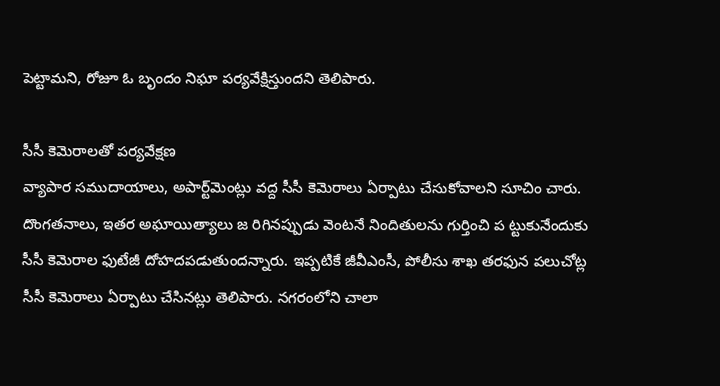పెట్టామని, రోజూ ఓ బృందం నిఘా పర్యవేక్షిస్తుందని తెలిపారు.

సీసీ కెమెరాలతో పర్యవేక్షణ
వ్యాపార సముదాయాలు, అపార్ట్‌మెంట్లు వద్ద సీసీ కెమెరాలు ఏర్పాటు చేసుకోవాలని సూచిం చారు. దొంగతనాలు, ఇతర అఘాయిత్యాలు జ రిగినప్పుడు వెంటనే నిందితులను గుర్తించి ప ట్టుకునేందుకు సీసీ కెమెరాల ఫుటేజీ దోహదపడుతుందన్నారు. ఇప్పటికే జీవీఎంసీ, పోలీసు శాఖ తరఫున పలుచోట్ల సీసీ కెమెరాలు ఏర్పాటు చేసినట్లు తెలిపారు. నగరంలోని చాలా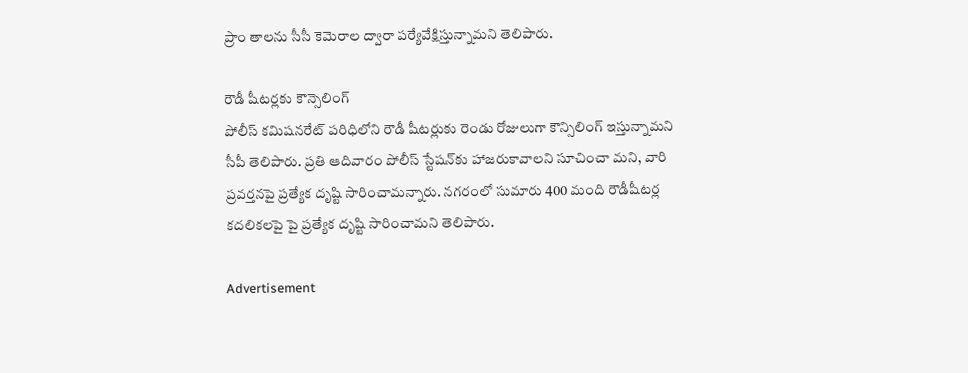ప్రాం తాలను సీసీ కెమెరాల ద్వారా పర్యేవేక్షిస్తున్నామని తెలిపారు.

రౌడీ షీటర్లకు కౌన్సెలింగ్‌
పోలీస్‌ కమిషనరేట్‌ పరిధిలోని రౌడీ షీటర్లుకు రెండు రోజులుగా కౌన్సిలింగ్‌ ఇస్తున్నామని సీపీ తెలిపారు. ప్రతి ఆదివారం పోలీస్‌ స్టేషన్‌కు హాజరుకావాలని సూచించా మని, వారి ప్రవర్తనపై ప్రత్యేక దృష్టి సారించామన్నారు. నగరంలో సుమారు 400 మంది రౌడీషీటర్ల కదలికలపై పై ప్రత్యేక దృష్టి సారించామని తెలిపారు.

Advertisement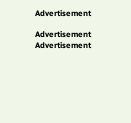Advertisement

Advertisement
Advertisement